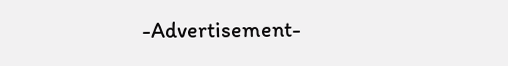-Advertisement-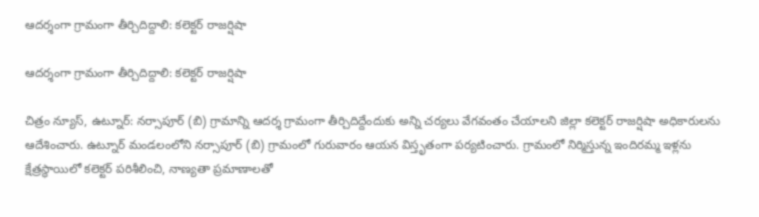ఆదర్శంగా గ్రామంగా తీర్చిదిద్దాలి: కలెక్టర్ రాజర్షిషా

ఆదర్శంగా గ్రామంగా తీర్చిదిద్దాలి: కలెక్టర్ రాజర్షిషా

చిత్రం న్యూస్, ఉట్నూర్: నర్సాపూర్ (బి) గ్రామాన్ని ఆదర్శ గ్రామంగా తీర్చిదిద్దేందుకు అన్ని చర్యలు వేగవంతం చేయాలని జిల్లా కలెక్టర్ రాజర్షిషా అధికారులను ఆదేశించారు. ఉట్నూర్ మండలంలోని నర్సాపూర్ (బి) గ్రామంలో గురువారం ఆయన విస్తృతంగా పర్యటించారు. గ్రామంలో నిర్మిస్తున్న ఇందిరమ్మ ఇళ్లను క్షేత్రస్థాయిలో కలెక్టర్ పరిశీలించి, నాణ్యతా ప్రమాణాలతో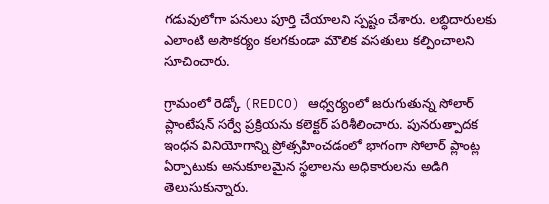గడువులోగా పనులు పూర్తి చేయాలని స్పష్టం చేశారు. లబ్ధిదారులకు ఎలాంటి అసౌకర్యం కలగకుండా మౌలిక వసతులు కల్పించాలని సూచించారు.

గ్రామంలో రెడ్కో (REDCO) ఆధ్వర్యంలో జరుగుతున్న సోలార్ ప్లాంటేషన్ సర్వే ప్రక్రియను కలెక్టర్ పరిశీలించారు. పునరుత్పాదక ఇంధన వినియోగాన్ని ప్రోత్సహించడంలో భాగంగా సోలార్ ప్లాంట్ల ఏర్పాటుకు అనుకూలమైన స్థలాలను అధికారులను అడిగి తెలుసుకున్నారు.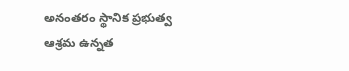అనంతరం స్థానిక ప్రభుత్వ ఆశ్రమ ఉన్నత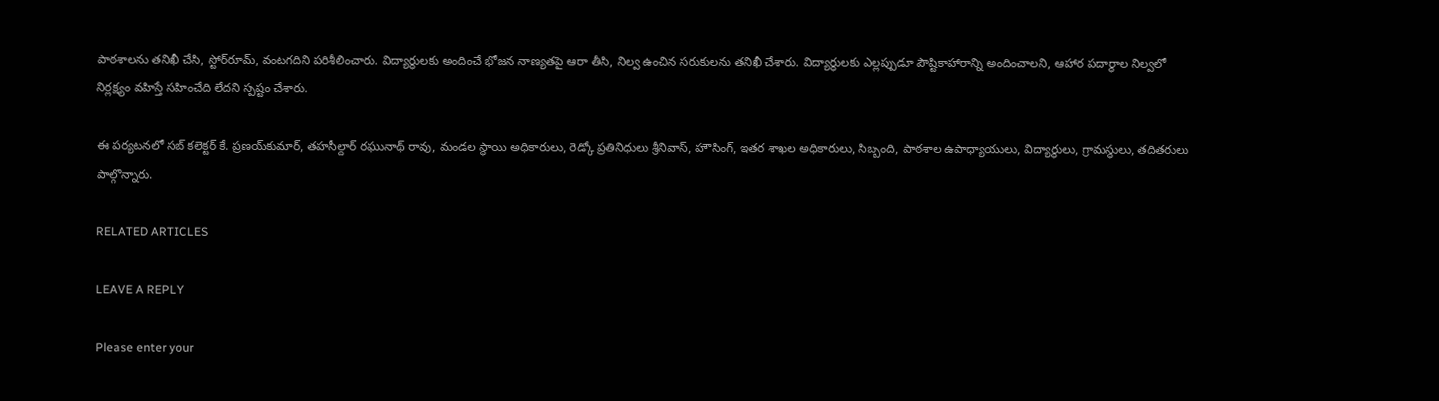పాఠశాలను తనిఖీ చేసి, స్టోర్‌రూమ్, వంటగదిని పరిశీలించారు. విద్యార్థులకు అందించే భోజన నాణ్యతపై ఆరా తీసి, నిల్వ ఉంచిన సరుకులను తనిఖీ చేశారు. విద్యార్థులకు ఎల్లప్పుడూ పౌష్టికాహారాన్ని అందించాలని, ఆహార పదార్థాల నిల్వలో నిర్లక్ష్యం వహిస్తే సహించేది లేదని స్పష్టం చేశారు.

ఈ పర్యటనలో సబ్ కలెక్టర్ కే. ప్రణయ్‌కుమార్, తహసీల్దార్ రఘునాథ్ రావు, మండల స్థాయి అధికారులు, రెడ్కో ప్రతినిధులు శ్రీనివాస్, హౌసింగ్, ఇతర శాఖల అధికారులు, సిబ్బంది, పాఠశాల ఉపాధ్యాయులు, విద్యార్థులు, గ్రామస్థులు, తదితరులు పాల్గొన్నారు.

RELATED ARTICLES

LEAVE A REPLY

Please enter your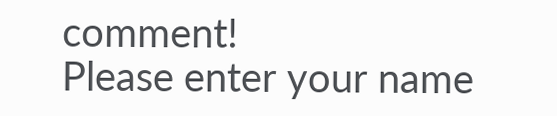comment!
Please enter your name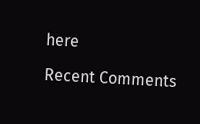here

Recent Comments